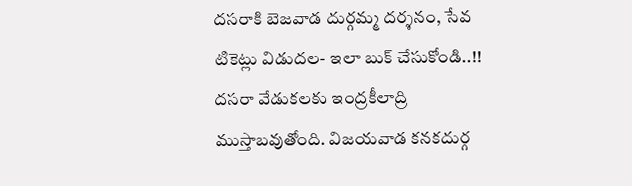దసరాకి బెజవాడ దుర్గమ్మ దర్శనం, సేవ టికెట్లు విడుదల- ఇలా బుక్ చేసుకోండి..!!
దసరా వేడుకలకు ఇంద్రకీలాద్రి ముస్తాబవుతోంది. విజయవాడ కనకదుర్గ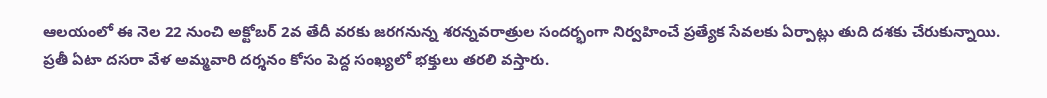ఆలయంలో ఈ నెల 22 నుంచి అక్టోబర్ 2వ తేదీ వరకు జరగనున్న శరన్నవరాత్రుల సందర్భంగా నిర్వహించే ప్రత్యేక సేవలకు ఏర్పాట్లు తుది దశకు చేరుకున్నాయి. ప్రతీ ఏటా దసరా వేళ అమ్మవారి దర్శనం కోసం పెద్ద సంఖ్యలో భక్తులు తరలి వస్తారు.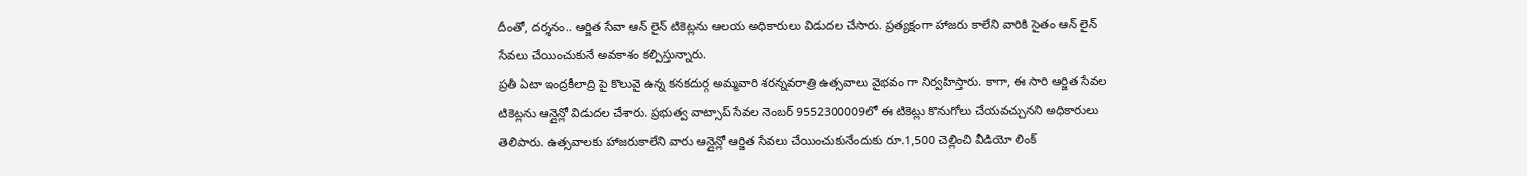దీంతో, దర్శనం.. ఆర్జిత సేవా ఆన్ లైన్ టికెట్లను ఆలయ అధికారులు విడుదల చేసారు. ప్రత్యక్షంగా హాజరు కాలేని వారికి సైతం ఆన్ లైన్ సేవలు చేయించుకునే అవకాశం కల్పిస్తున్నారు.
ప్రతీ ఏటా ఇంద్రకీలాద్రి పై కొలువై ఉన్న కనకదుర్గ అమ్మవారి శరన్నవరాత్రి ఉత్సవాలు వైభవం గా నిర్వహిస్తారు. కాగా, ఈ సారి ఆర్జిత సేవల టికెట్లను ఆన్లైన్లో విడుదల చేశారు. ప్రభుత్వ వాట్సాప్ సేవల నెంబర్ 9552300009లో ఈ టికెట్లు కొనుగోలు చేయవచ్చునని అధికారులు తెలిపారు. ఉత్సవాలకు హాజరుకాలేని వారు ఆన్లైన్లో ఆర్జిత సేవలు చేయించుకునేందుకు రూ.1,500 చెల్లించి వీడియో లింక్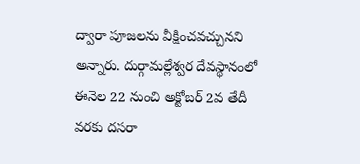ద్వారా పూజలను వీక్షించవచ్చునని అన్నారు. దుర్గామల్లేశ్వర దేవస్థానంలో ఈనెల 22 నుంచి అక్టోబర్ 2వ తేదీ వరకు దసరా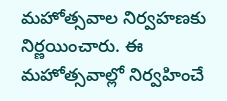మహోత్సవాల నిర్వహణకు నిర్ణయించారు. ఈ మహోత్సవాల్లో నిర్వహించే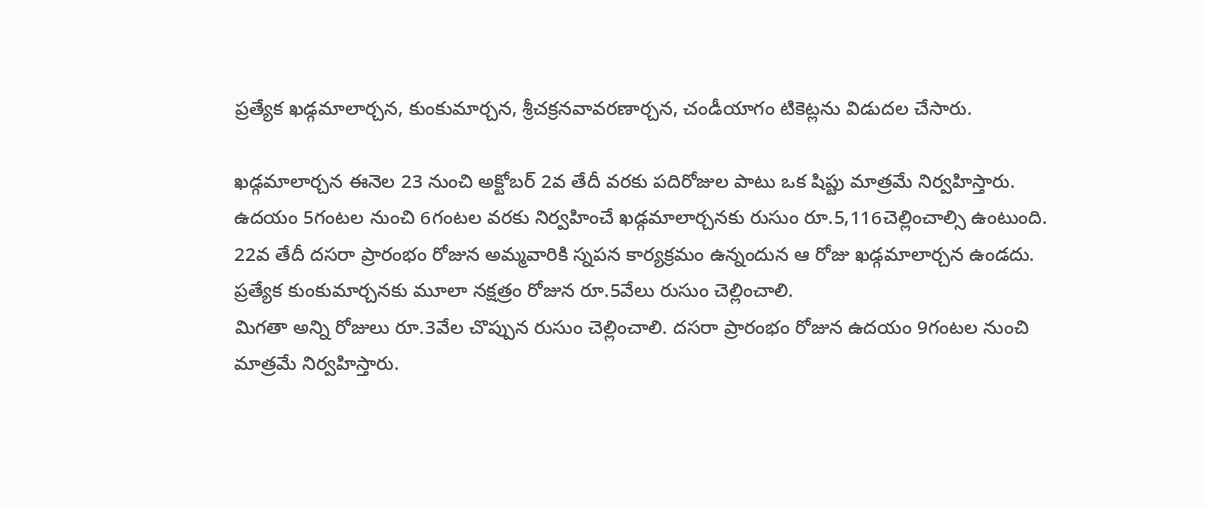ప్రత్యేక ఖడ్గమాలార్చన, కుంకుమార్చన, శ్రీచక్రనవావరణార్చన, చండీయాగం టికెట్లను విడుదల చేసారు.

ఖడ్గమాలార్చన ఈనెల 23 నుంచి అక్టోబర్ 2వ తేదీ వరకు పదిరోజుల పాటు ఒక షిప్టు మాత్రమే నిర్వహిస్తారు. ఉదయం 5గంటల నుంచి 6గంటల వరకు నిర్వహించే ఖడ్గమాలార్చనకు రుసుం రూ.5,116చెల్లించాల్సి ఉంటుంది. 22వ తేదీ దసరా ప్రారంభం రోజున అమ్మవారికి స్నపన కార్యక్రమం ఉన్నందున ఆ రోజు ఖడ్గమాలార్చన ఉండదు. ప్రత్యేక కుంకుమార్చనకు మూలా నక్షత్రం రోజున రూ.5వేలు రుసుం చెల్లించాలి.
మిగతా అన్ని రోజులు రూ.3వేల చొప్పున రుసుం చెల్లించాలి. దసరా ప్రారంభం రోజున ఉదయం 9గంటల నుంచి మాత్రమే నిర్వహిస్తారు.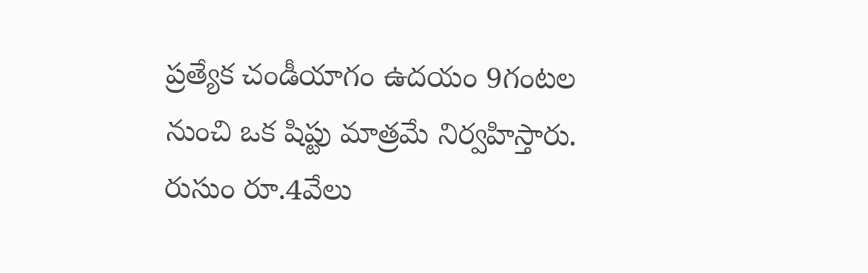ప్రత్యేక చండీయాగం ఉదయం 9గంటల నుంచి ఒక షిప్టు మాత్రమే నిర్వహిస్తారు. రుసుం రూ.4వేలు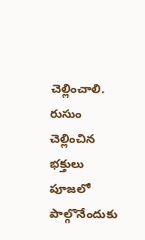చెల్లించాలి. రుసుం చెల్లించిన భక్తులు పూజలో పాల్గొనేందుకు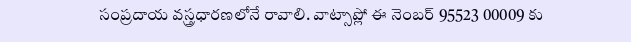సంప్రదాయ వస్త్రధారణలోనే రావాలి. వాట్సాప్లో ఈ నెంబర్ 95523 00009 కు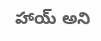హాయ్ అని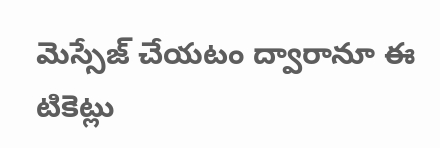మెస్సేజ్ చేయటం ద్వారానూ ఈ టికెట్లు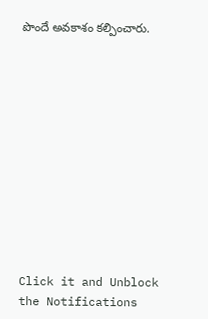పొందే అవకాశం కల్పించారు.












Click it and Unblock the Notifications